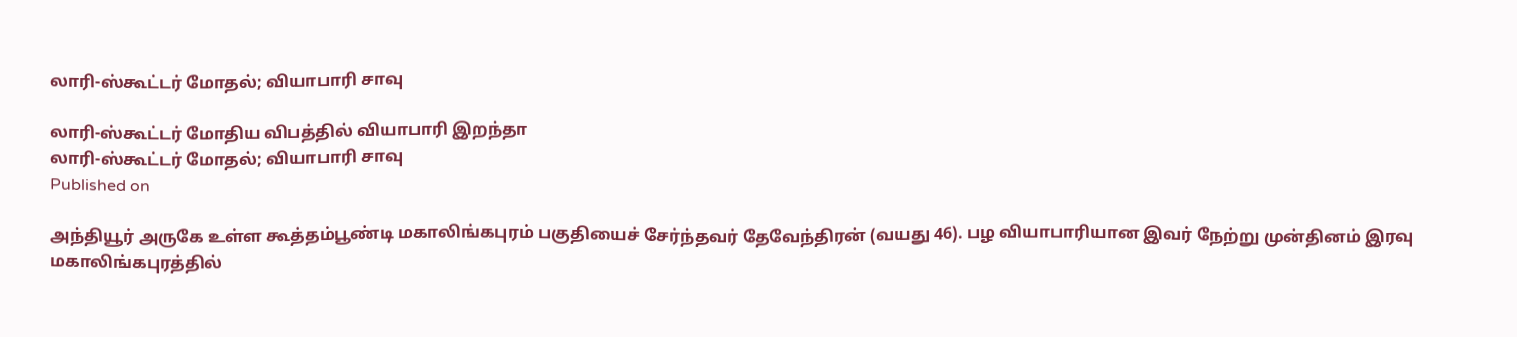லாரி-ஸ்கூட்டர் மோதல்; வியாபாரி சாவு

லாரி-ஸ்கூட்டர் மோதிய விபத்தில் வியாபாரி இறந்தா
லாரி-ஸ்கூட்டர் மோதல்; வியாபாரி சாவு
Published on

அந்தியூர் அருகே உள்ள கூத்தம்பூண்டி மகாலிங்கபுரம் பகுதியைச் சேர்ந்தவர் தேவேந்திரன் (வயது 46). பழ வியாபாரியான இவர் நேற்று முன்தினம் இரவு மகாலிங்கபுரத்தில்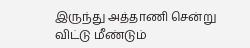இருந்து அத்தாணி சென்று விட்டு மீண்டும்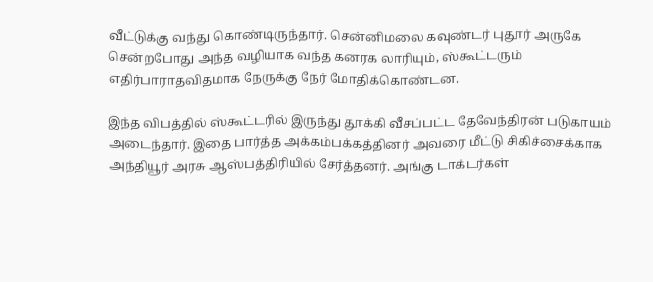வீட்டுக்கு வந்து கொண்டிருந்தார். சென்னிமலை கவுண்டர் புதூர் அருகே சென்றபோது அந்த வழியாக வந்த கனரக லாரியும், ஸ்கூட்டரும் எதிர்பாராதவிதமாக நேருக்கு நேர் மோதிக்கொண்டன.

இந்த விபத்தில் ஸ்கூட்டரில் இருந்து தூக்கி வீசப்பட்ட தேவேந்திரன் படுகாயம் அடைந்தார். இதை பார்த்த அக்கம்பக்கத்தினர் அவரை மீட்டு சிகிச்சைக்காக அந்தியூர் அரசு ஆஸ்பத்திரியில் சேர்த்தனர். அங்கு டாக்டர்கள்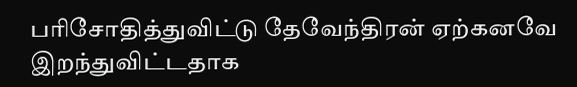பரிசோதித்துவிட்டு தேவேந்திரன் ஏற்கனவே இறந்துவிட்டதாக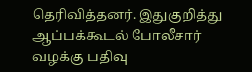தெரிவித்தனர். இதுகுறித்து ஆப்பக்கூடல் போலீசார் வழக்கு பதிவு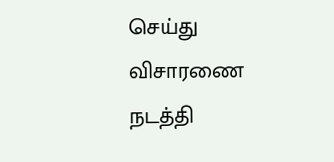செய்து விசாரணை நடத்தி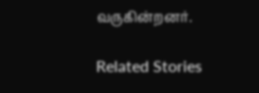வருகின்றனர்.

Related Stories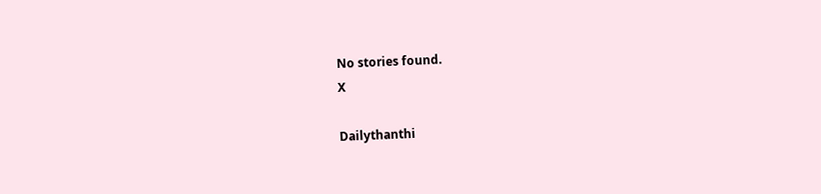No stories found.
X

Dailythanthi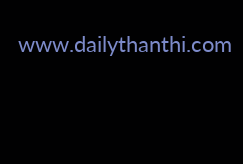www.dailythanthi.com